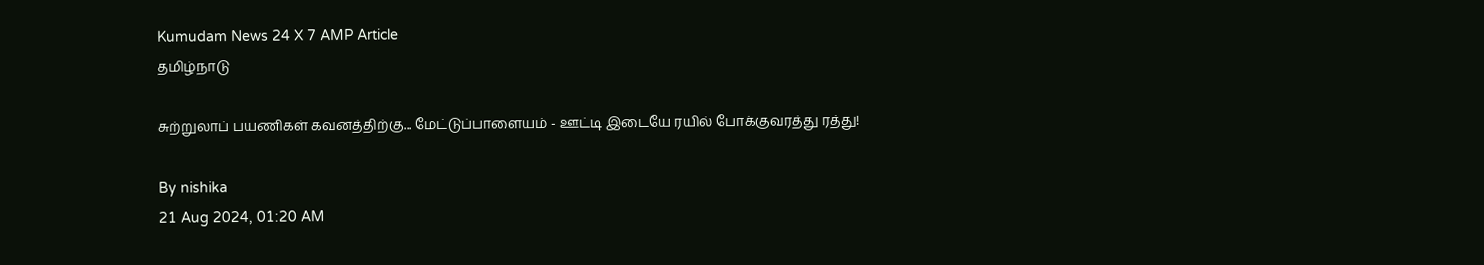Kumudam News 24 X 7 AMP Article
தமிழ்நாடு

சுற்றுலாப் பயணிகள் கவனத்திற்கு... மேட்டுப்பாளையம் - ஊட்டி இடையே ரயில் போக்குவரத்து ரத்து!

By nishika
21 Aug 2024, 01:20 AM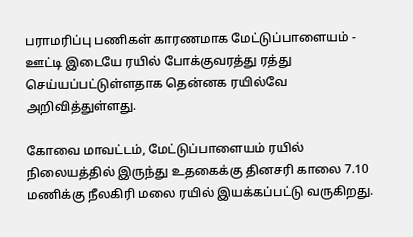பராமரிப்பு பணிகள் காரணமாக மேட்டுப்பாளையம் - ஊட்டி இடையே ரயில் போக்குவரத்து ரத்து செய்யப்பட்டுள்ளதாக தென்னக ரயில்வே அறிவித்துள்ளது.

கோவை மாவட்டம், மேட்டுப்பாளையம் ரயில் நிலையத்தில் இருந்து உதகைக்கு தினசரி காலை 7.10 மணிக்கு நீலகிரி மலை ரயில் இயக்கப்பட்டு வருகிறது.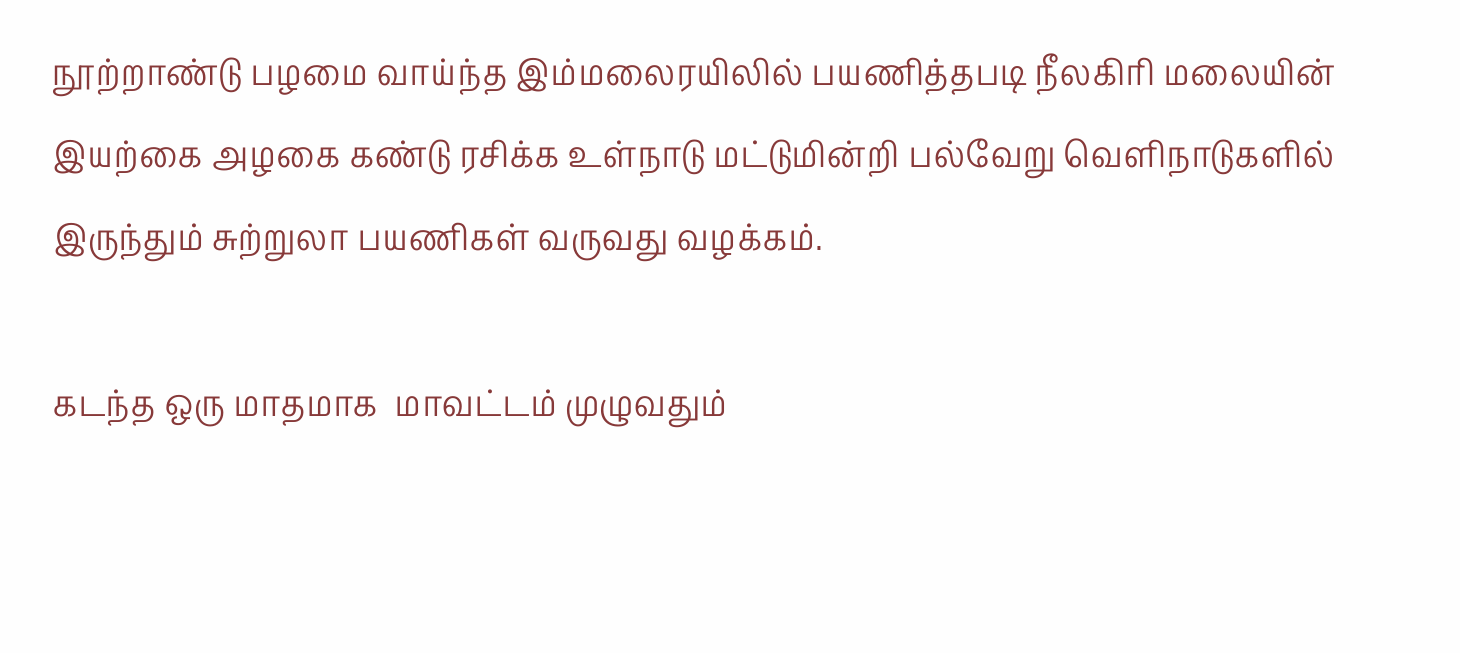நூற்றாண்டு பழமை வாய்ந்த இம்மலைரயிலில் பயணித்தபடி நீலகிரி மலையின் இயற்கை அழகை கண்டு ரசிக்க உள்நாடு மட்டுமின்றி பல்வேறு வெளிநாடுகளில் இருந்தும் சுற்றுலா பயணிகள் வருவது வழக்கம்.

கடந்த ஒரு மாதமாக  மாவட்டம் முழுவதும்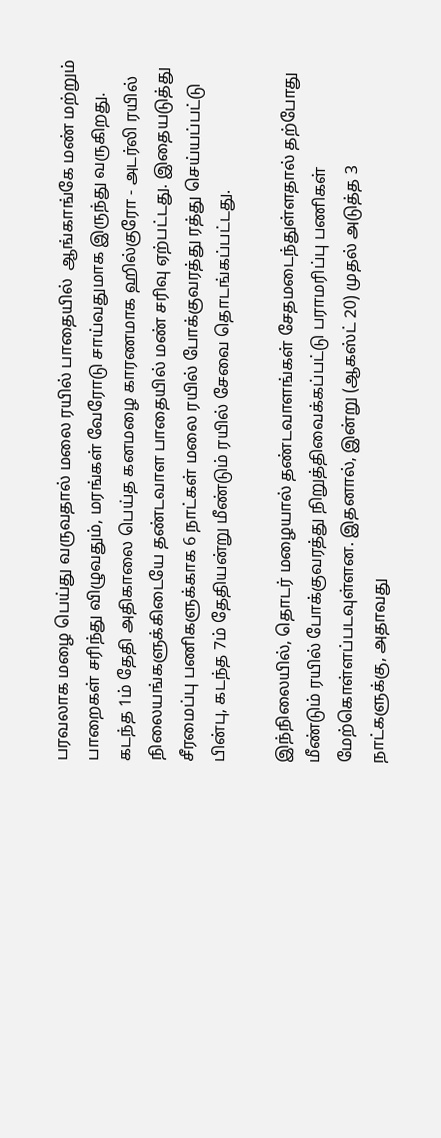பரவலாக மழை பெய்து வருவதால் மலை ரயில் பாதையில்  ஆங்காங்கே மண் மற்றும் பாறைகள் சரிந்து விழுவதும், மரங்கள் வேரோடு சாய்வதுமாக இருந்து வருகிறது. கடந்த 1ம் தேதி அதிகாலை பெய்த கனமழை காரணமாக ஹில்குரோ - அடர்லி ரயில் நிலையங்களுக்கிடையே தண்டவாள பாதையில் மண் சரிவு ஏற்பட்டது. இதையடுத்து சீரமைப்பு பணிகளுக்காக 6 நாட்கள் மலை ரயில் போக்குவரத்து ரத்து செய்யப்பட்டு பின்பு, கடந்த 7ம் தேதியன்று மீண்டும் ரயில் சேவை தொடங்கப்பட்டது.

இந்நிலையில், தொடர் மழையால் தண்டவாளங்கள் சேதமடைந்துள்ளதால் தற்போது மீண்டும் ரயில் போக்குவரத்து நிறுத்திவைக்கப்பட்டு பராமரிப்பு பணிகள் மேற்கொள்ளப்படவுள்ளன. இதனால், இன்று (ஆகஸ்ட் 20) முதல் அடுத்த 3 நாட்களுக்கு, அதாவது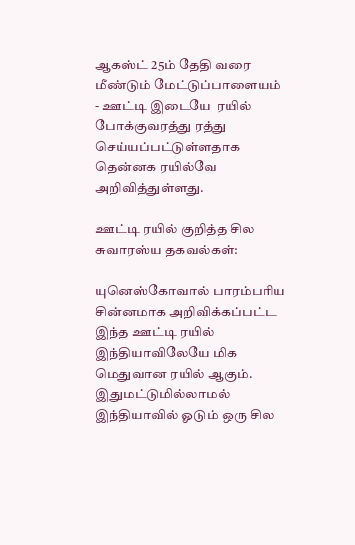ஆகஸ்ட் 25ம் தேதி வரை மீண்டும் மேட்டுப்பாளையம் - ஊட்டி இடையே  ரயில் போக்குவரத்து ரத்து செய்யப்பட்டுள்ளதாக தென்னக ரயில்வே அறிவித்துள்ளது.

ஊட்டி ரயில் குறித்த சில சுவாரஸ்ய தகவல்கள்:

யுனெஸ்கோவால் பாரம்பரிய சின்னமாக அறிவிக்கப்பட்ட இந்த ஊட்டி ரயில் இந்தியாவிலேயே மிக மெதுவான ரயில் ஆகும். இதுமட்டுமில்லாமல் இந்தியாவில் ஓடும் ஒரு சில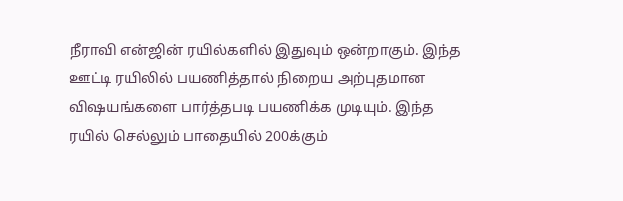நீராவி என்ஜின் ரயில்களில் இதுவும் ஒன்றாகும். இந்த ஊட்டி ரயிலில் பயணித்தால் நிறைய அற்புதமான விஷயங்களை பார்த்தபடி பயணிக்க முடியும். இந்த ரயில் செல்லும் பாதையில் 200க்கும்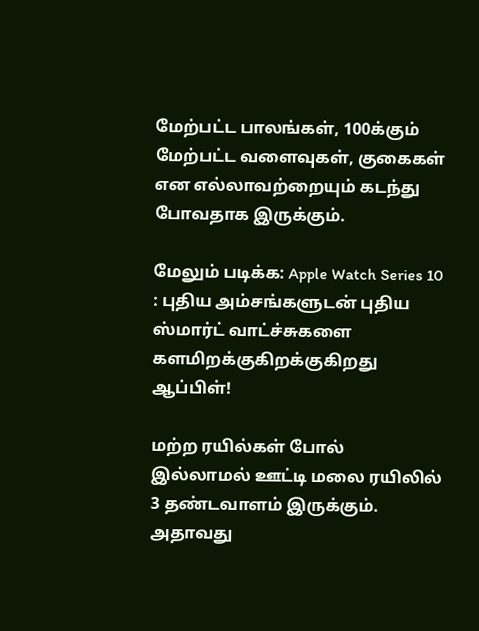மேற்பட்ட பாலங்கள், 100க்கும் மேற்பட்ட வளைவுகள், குகைகள் என எல்லாவற்றையும் கடந்து போவதாக இருக்கும்.

மேலும் படிக்க: Apple Watch Series 10 : புதிய அம்சங்களுடன் புதிய ஸ்மார்ட் வாட்ச்சுகளை களமிறக்குகிறக்குகிறது ஆப்பிள்!

மற்ற ரயில்கள் போல் இல்லாமல் ஊட்டி மலை ரயிலில் 3 தண்டவாளம் இருக்கும். அதாவது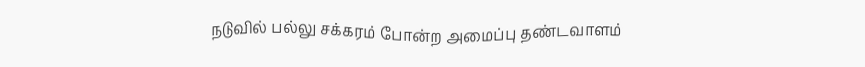நடுவில் பல்லு சக்கரம் போன்ற அமைப்பு தண்டவாளம்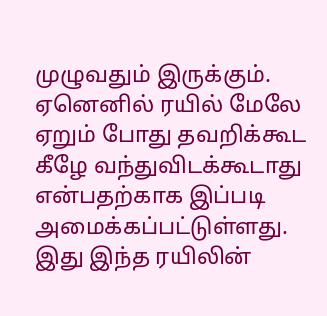முழுவதும் இருக்கும். ஏனெனில் ரயில் மேலே ஏறும் போது தவறிக்கூட கீழே வந்துவிடக்கூடாது என்பதற்காக இப்படி அமைக்கப்பட்டுள்ளது. இது இந்த ரயிலின்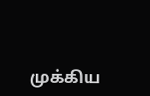முக்கிய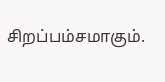சிறப்பம்சமாகும்.